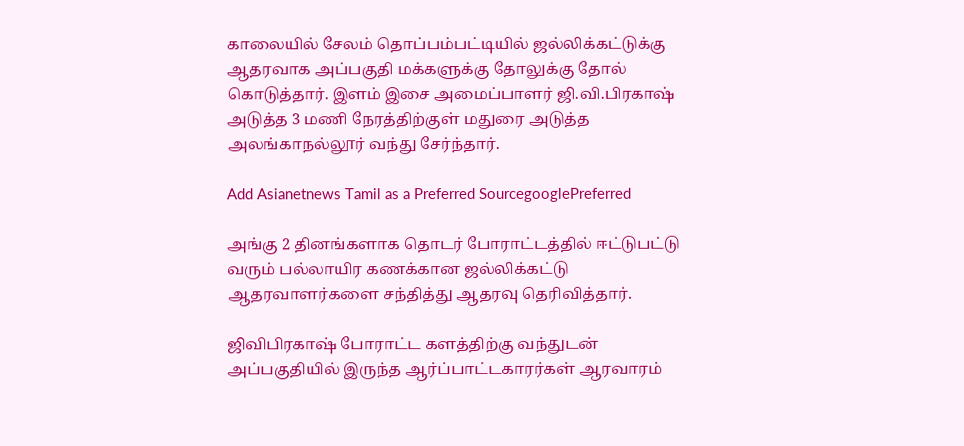காலையில் சேலம் தொப்பம்பட்டியில் ஜல்லிக்கட்டுக்கு ஆதரவாக அப்பகுதி மக்களுக்கு தோலுக்கு தோல் கொடுத்தார். இளம் இசை அமைப்பாளர் ஜி.வி.பிரகாஷ் அடுத்த 3 மணி நேரத்திற்குள் மதுரை அடுத்த அலங்காநல்லூர் வந்து சேர்ந்தார்.

Add Asianetnews Tamil as a Preferred SourcegooglePreferred

அங்கு 2 தினங்களாக தொடர் போராட்டத்தில் ஈட்டுபட்டு வரும் பல்லாயிர கணக்கான ஜல்லிக்கட்டு ஆதரவாளர்களை சந்தித்து ஆதரவு தெரிவித்தார்.

ஜிவிபிரகாஷ் போராட்ட களத்திற்கு வந்துடன் அப்பகுதியில் இருந்த ஆர்ப்பாட்டகாரர்கள் ஆரவாரம்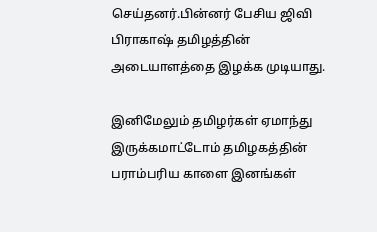செய்தனர்.பின்னர் பேசிய ஜிவி பிராகாஷ் தமிழத்தின் அடையாளத்தை இழக்க முடியாது.

இனிமேலும் தமிழர்கள் ஏமாந்து இருக்கமாட்டோம் தமிழகத்தின் பராம்பரிய காளை இனங்கள்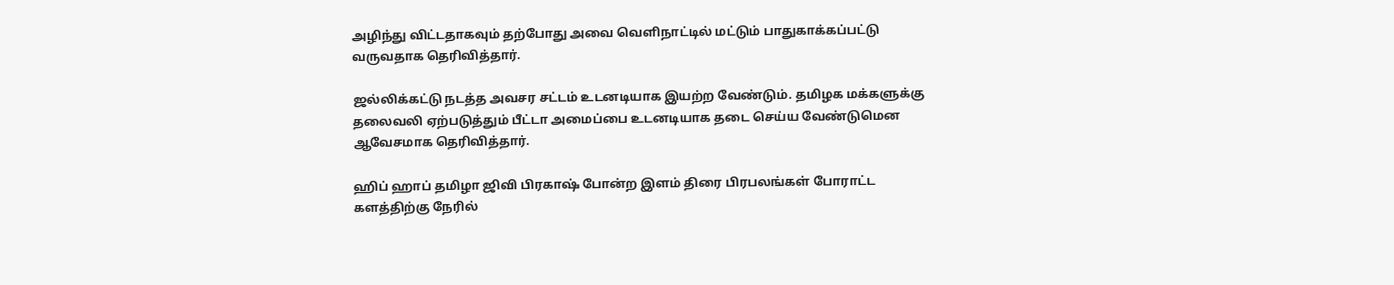அழிந்து விட்டதாகவும் தற்போது அவை வெளிநாட்டில் மட்டும் பாதுகாக்கப்பட்டு வருவதாக தெரிவித்தார்.

ஜல்லிக்கட்டு நடத்த அவசர சட்டம் உடனடியாக இயற்ற வேண்டும். தமிழக மக்களுக்கு தலைவலி ஏற்படுத்தும் பீட்டா அமைப்பை உடனடியாக தடை செய்ய வேண்டுமென ஆவேசமாக தெரிவித்தார்.

ஹிப் ஹாப் தமிழா ஜிவி பிரகாஷ் போன்ற இளம் திரை பிரபலங்கள் போராட்ட களத்திற்கு நேரில்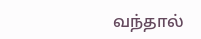வந்தால்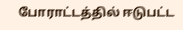போராட்டத்தில் ஈடுபட்ட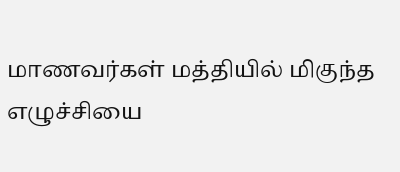மாணவர்கள் மத்தியில் மிகுந்த எழுச்சியை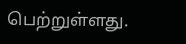பெற்றுள்ளது.